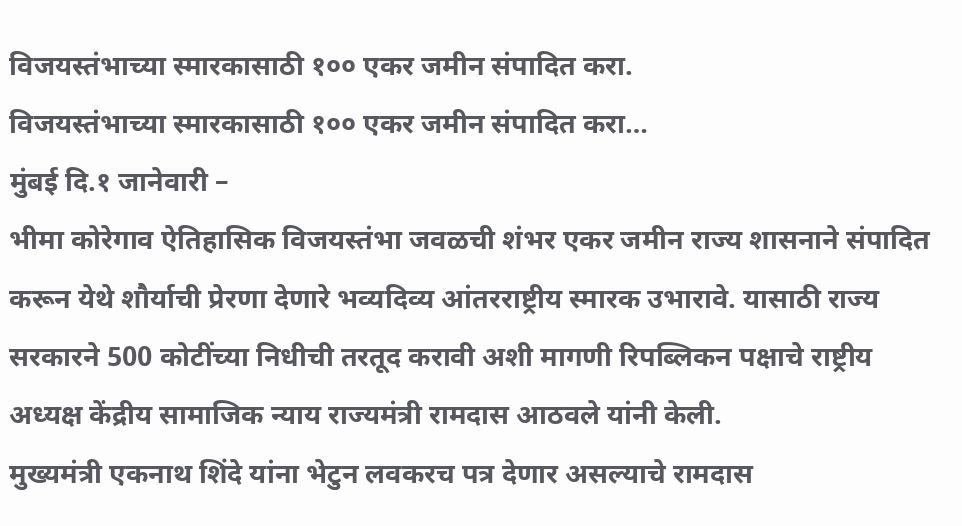विजयस्तंभाच्या स्मारकासाठी १०० एकर जमीन संपादित करा.
विजयस्तंभाच्या स्मारकासाठी १०० एकर जमीन संपादित करा…
मुंबई दि.१ जानेवारी –
भीमा कोरेगाव ऐतिहासिक विजयस्तंभा जवळची शंभर एकर जमीन राज्य शासनाने संपादित करून येथे शौर्याची प्रेरणा देणारे भव्यदिव्य आंतरराष्ट्रीय स्मारक उभारावे. यासाठी राज्य सरकारने 500 कोटींच्या निधीची तरतूद करावी अशी मागणी रिपब्लिकन पक्षाचे राष्ट्रीय अध्यक्ष केंद्रीय सामाजिक न्याय राज्यमंत्री रामदास आठवले यांनी केली.
मुख्यमंत्री एकनाथ शिंदे यांना भेटुन लवकरच पत्र देणार असल्याचे रामदास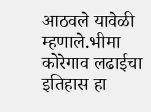आठवले यावेळी म्हणाले.भीमा कोरेगाव लढाईचा इतिहास हा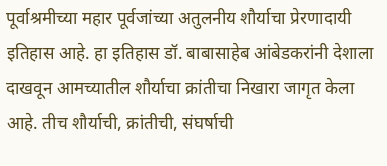पूर्वाश्रमीच्या महार पूर्वजांच्या अतुलनीय शौर्याचा प्रेरणादायी इतिहास आहे. हा इतिहास डॉ. बाबासाहेब आंबेडकरांनी देशाला दाखवून आमच्यातील शौर्याचा क्रांतीचा निखारा जागृत केला आहे. तीच शौर्याची, क्रांतीची, संघर्षाची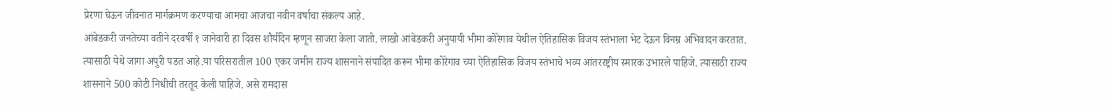प्रेरणा घेऊन जीवनात मार्गक्रमण करण्याचा आमचा आजचा नवीन वर्षाचा संकल्प आहे.
आंबेडकरी जनतेच्या वतीने दरवर्षी १ जानेवारी हा दिवस शौर्यदिन म्हणून साजरा केला जातो. लाखो आंबेडकरी अनुयायी भीमा कोरेगाव येथील ऐतिहासिक विजय स्तंभाला भेट देऊन विनम्र अभिवादन करतात. त्यासाठी येथे जागा अपुरी पडत आहे.या परिसरातील 100 एकर जमीन राज्य शासनाने संपादित करून भीमा कोरेगाव च्या ऐतिहासिक विजय स्तंभाचे भव्य आंतररष्ट्रीय स्मारक उभारले पाहिजे. त्यासाठी राज्य शासनाने 500 कोटी निधीची तरतूद केली पाहिजे. असे रामदास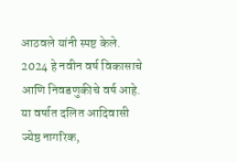आठवले यांनी स्पष्ट केले.
2024 हे नवीन वर्ष विकासाचे आणि निवडणुकीचे वर्ष आहे. या वर्षात दलित आदिवासी ज्येष्ठ नागरिक,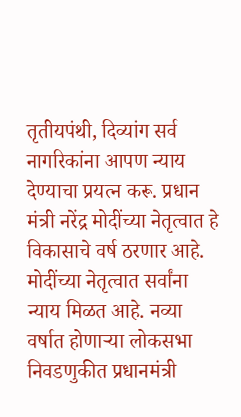तृतीयपंथी, दिव्यांग सर्व नागरिकांना आपण न्याय देण्याचा प्रयत्न करू. प्रधान मंत्री नरेंद्र मोदींच्या नेतृत्वात हे विकासाचे वर्ष ठरणार आहे. मोदींच्या नेतृत्वात सर्वांना न्याय मिळत आहे. नव्या वर्षात होणाऱ्या लोकसभा निवडणुकीत प्रधानमंत्री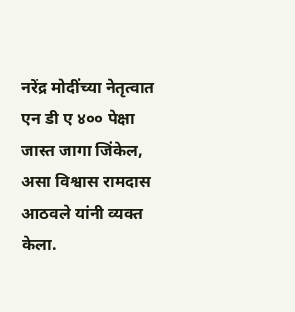नरेंद्र मोदींच्या नेतृत्वात एन डी ए ४०० पेक्षा जास्त जागा जिंकेल, असा विश्वास रामदास आठवले यांनी व्यक्त केला.